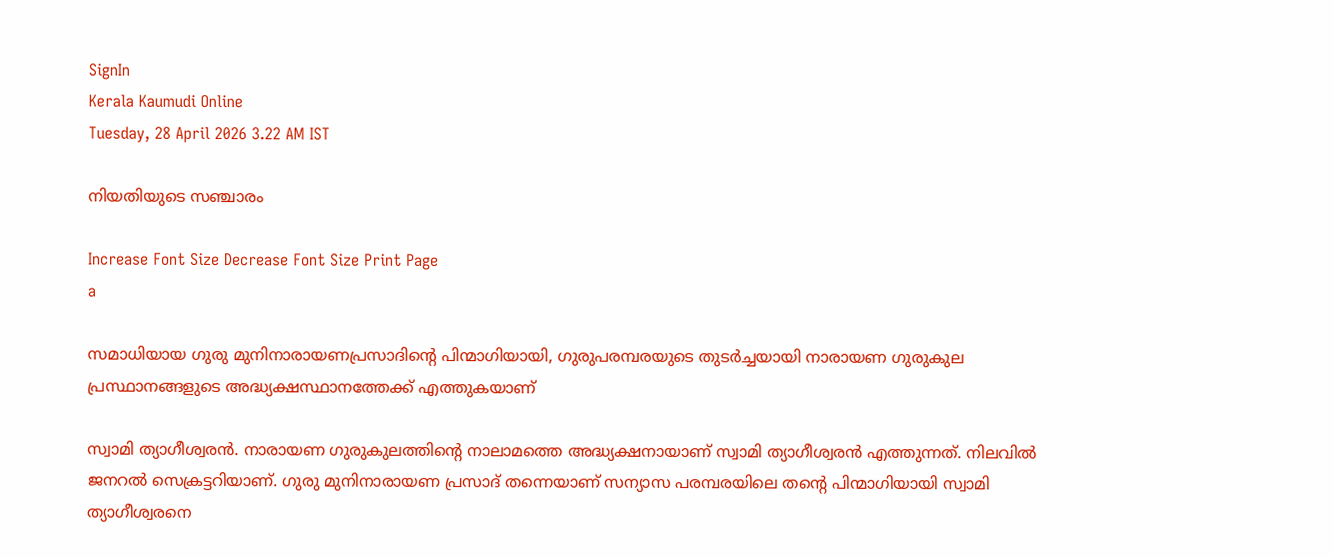SignIn
Kerala Kaumudi Online
Tuesday, 28 April 2026 3.22 AM IST

നിയതിയുടെ സഞ്ചാരം

Increase Font Size Decrease Font Size Print Page
a

സമാധിയായ ഗുരു മുനിനാരായണപ്രസാദിന്റെ പിന്മാഗിയായി, ഗുരുപരമ്പരയുടെ തുടർച്ചയായി നാരായണ ഗുരുകുല പ്രസ്ഥാനങ്ങളുടെ അദ്ധ്യക്ഷസ്ഥാനത്തേക്ക് എത്തുകയാണ്

സ്വാമി ത്യാഗീശ്വരൻ. നാരായണ ഗുരുകുലത്തിന്റെ നാലാമത്തെ അദ്ധ്യക്ഷനായാണ് സ്വാമി ത്യാഗീശ്വരൻ എത്തുന്നത്. നിലവിൽ ജനറൽ സെക്രട്ടറിയാണ്. ഗുരു മുനിനാരായണ പ്രസാദ് തന്നെയാണ് സന്യാസ പരമ്പരയിലെ തന്റെ പിന്മാഗിയായി സ്വാമി ത്യാഗീശ്വരനെ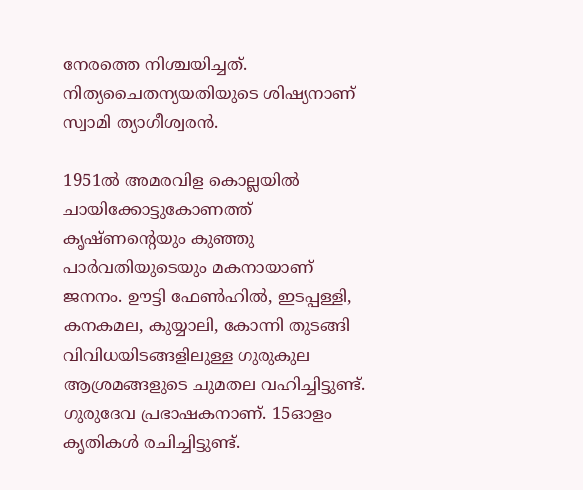നേരത്തെ നിശ്ചയിച്ചത്. നിത്യചൈതന്യയതിയുടെ ശിഷ്യനാണ് സ്വാമി ത്യാഗീശ്വരൻ.

1951ൽ അമരവിള കൊല്ലയിൽ ചായിക്കോട്ടുകോണത്ത് കൃഷ്ണന്റെയും കുഞ്ഞു പാർവതിയുടെയും മകനായാണ് ജനനം. ഊട്ടി ഫേൺഹിൽ, ഇടപ്പള്ളി, കനകമല, കുയ്യാലി, കോന്നി തുടങ്ങി വിവിധയിടങ്ങളിലുള്ള ഗുരുകുല ആശ്രമങ്ങളുടെ ചുമതല വഹിച്ചിട്ടുണ്ട്. ഗുരുദേവ പ്രഭാഷകനാണ്. 15ഓളം കൃതികൾ രചിച്ചിട്ടുണ്ട്.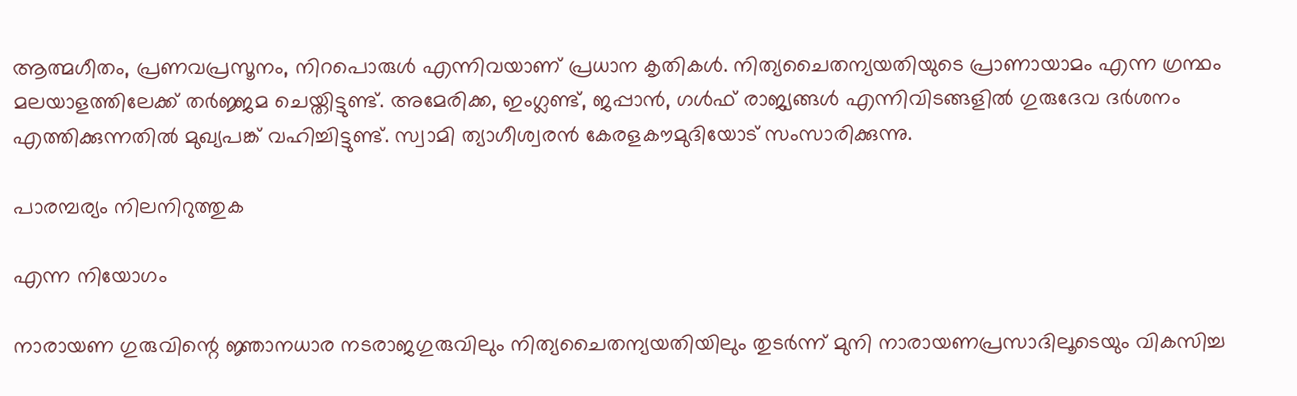ആത്മഗീതം, പ്രണവപ്രസൂനം, നിറപൊരുൾ എന്നിവയാണ് പ്രധാന കൃതികൾ. നിത്യചൈതന്യയതിയുടെ പ്രാണായാമം എന്ന ഗ്രന്ഥം മലയാളത്തിലേക്ക് തർജ്ജമ ചെയ്തിട്ടുണ്ട്. അമേരിക്ക, ഇംഗ്ലണ്ട്, ജപ്പാൻ, ഗൾഫ് രാജ്യങ്ങൾ എന്നിവിടങ്ങളിൽ ഗുരുദേവ ദർശനം എത്തിക്കുന്നതിൽ മുഖ്യപങ്ക് വഹിച്ചിട്ടുണ്ട്. സ്വാമി ത്യാഗീശ്വരൻ കേരളകൗമുദിയോട് സംസാരിക്കുന്നു.

പാരമ്പര്യം നിലനിറുത്തുക

എന്ന നിയോഗം

നാരായണ ഗുരുവിന്റെ ജ്ഞാനധാര നടരാജഗുരുവിലും നിത്യചൈതന്യയതിയിലും തുടർന്ന് മുനി നാരായണപ്രസാദിലൂടെയും വികസിച്ച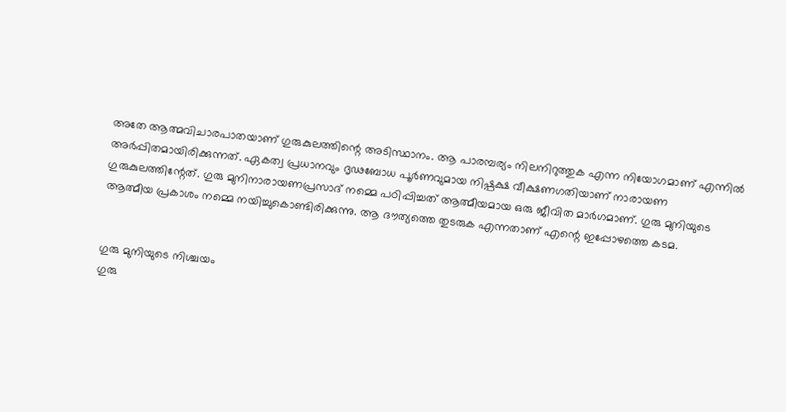അതേ ആത്മവിചാരപാതയാണ് ഗുരുകുലത്തിന്റെ അടിസ്ഥാനം. ആ പാരമ്പര്യം നിലനിറുത്തുക എന്ന നിയോഗമാണ് എന്നിൽ അർപ്പിതമായിരിക്കുന്നത്. ഏകത്വ പ്രധാനവും ദൃഢബോധ പൂർണവുമായ നിഷ്പക്ഷ വീക്ഷണഗതിയാണ് നാരായണ ഗുരുകുലത്തിന്റേത്. ഗുരു മുനിനാരായണപ്രസാദ് നമ്മെ പഠിപ്പിച്ചത് ആത്മീയമായ ഒരു ജീവിത മാർഗമാണ്. ഗുരു മുനിയുടെ ആത്മീയ പ്രകാശം നമ്മെ നയിച്ചുകൊണ്ടിരിക്കുന്നു. ആ ദൗത്യത്തെ തുടരുക എന്നതാണ് എന്റെ ഇപ്പോഴത്തെ കടമ.


ഗുരു മുനിയുടെ നിശ്ചയം
ഗുരു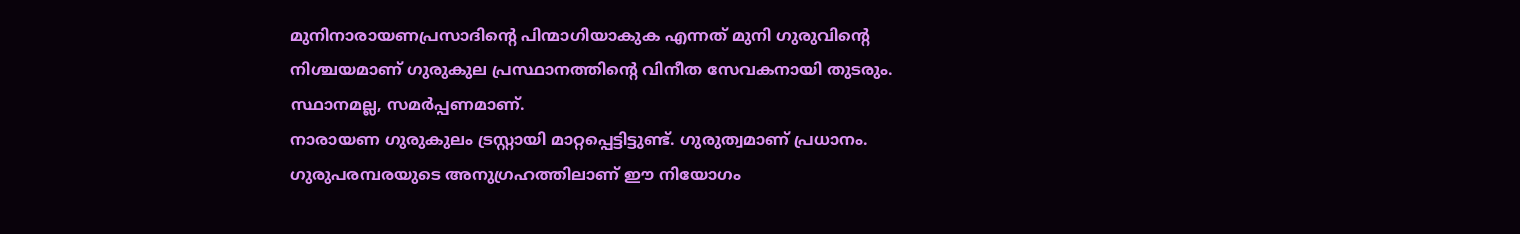മുനിനാരായണപ്രസാദിന്റെ പിന്മാഗിയാകുക എന്നത് മുനി ഗുരുവിന്റെ നിശ്ചയമാണ് ഗുരുകുല പ്രസ്ഥാനത്തിന്റെ വിനീത സേവകനായി തുടരും. സ്ഥാനമല്ല, സമർപ്പണമാണ്.
നാരായണ ഗുരുകുലം ട്രസ്റ്റായി മാറ്റപ്പെട്ടിട്ടുണ്ട്. ഗുരുത്വമാണ് പ്രധാനം. ഗുരുപരമ്പരയുടെ അനുഗ്രഹത്തിലാണ് ഈ നിയോഗം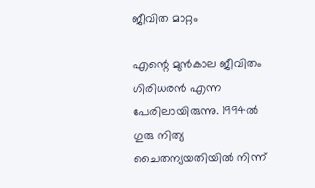ജീവിത മാറ്റം

എന്റെ മുൻകാല ജീവിതം ഗിരിധരൻ എന്ന പേരിലായിരുന്നു. 1994ൽ ഗുരു നിത്യ ചൈതന്യയതിയിൽ നിന്ന്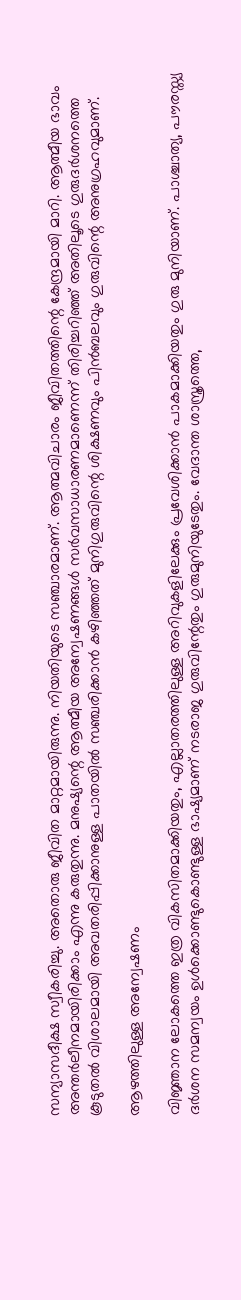സന്യാസദീക്ഷ സ്വീകരിച്ചു. അതൊരു ജീവിത മാറ്റമായിരുന്നു. നിയതിയുടെ സഞ്ചാരമാണ്. ആത്മവിചാരം ജീവിതത്തിന്റെ കേന്ദ്രമായി മാറി. ആത്മീയ ഭാവം അന്തർലീനമായിരിക്കാം എന്നു കരുതുന്നു. മനുഷ്യന്റെ ആത്മീയ അന്വേഷണങ്ങൾ സർവസാധാരണമാണെന്ന് തിരിച്ചറിഞ്ഞ് അതിലൂടെ ഗുരുദർശനത്തെ കൂടുതൽ വിശാലമായി അവതരിപ്പിക്കാനുള്ള പാതയിൽ സഞ്ചരിക്കാൻ കഴിഞ്ഞത് മുനിഗുരുവിന്റെ ശിക്ഷണവും പിൻബലവും ഗുരുവിന്റെ അനുഗ്രഹവുമാണ്.

ആഴത്തിലുള്ള അന്വേഷണം

വിജ്ഞാന ലോകത്തെ ഇത്ര വികസിതമാക്കിയതും, എല്ലാതരത്തിലുള്ള അറിവുകളിലേക്കും പ്രവേശിക്കാൻ പാകമാക്കിയതും ഗുരു മുനിയാണ്. പാശ്ചാത്യ, പൗരസ്ത്യ ദർശന സമന്വയം ഉൾക്കൊണ്ടുകൊണ്ടുള്ള ഭാഷ്യമാണ് നടരാജ ഗുരുവിന്റേതും ഗുരുമുനിയുടേതും. വേദാന്ത ശാസ്ത്രത്തെ,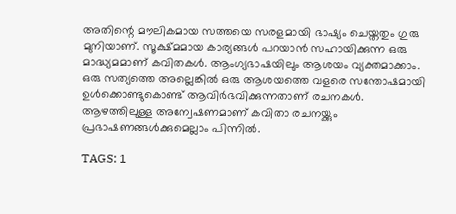അതിന്റെ മൗലികമായ സത്തയെ സരളമായി ഭാഷ്യം ചെയ്തതും ഗുരു മുനിയാണ്. സൂക്ഷ്മമായ കാര്യങ്ങൾ പറയാൻ സഹായിക്കുന്ന ഒരു മാദ്ധ്യമമാണ് കവിതകൾ. ആംഗ്യഭാഷയിലും ആശയം വ്യക്തമാക്കാം. ഒരു സത്യത്തെ അല്ലെങ്കിൽ ഒരു ആശയത്തെ വളരെ സന്തോഷമായി ഉൾക്കൊണ്ടുകൊണ്ട് ആവിർഭവിക്കുന്നതാണ് രചനകൾ. ആഴത്തിലുള്ള അന്വേഷണമാണ് കവിതാ രചനയ്ക്കും പ്രഭാഷണങ്ങൾക്കുമെല്ലാം പിന്നിൽ.

TAGS: 1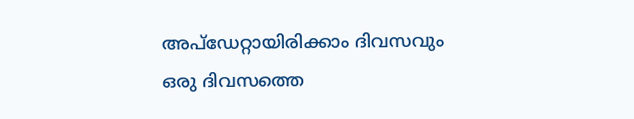അപ്ഡേറ്റായിരിക്കാം ദിവസവും
ഒരു ദിവസത്തെ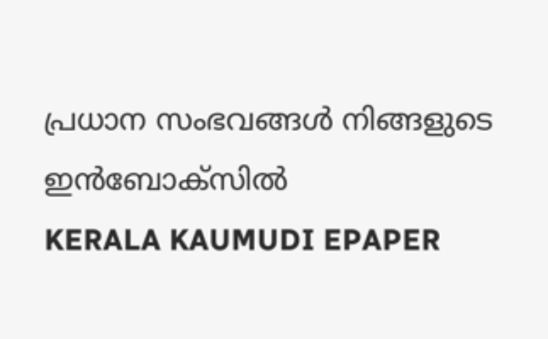പ്രധാന സംഭവങ്ങൾ നിങ്ങളുടെ ഇൻബോക്സിൽ
KERALA KAUMUDI EPAPER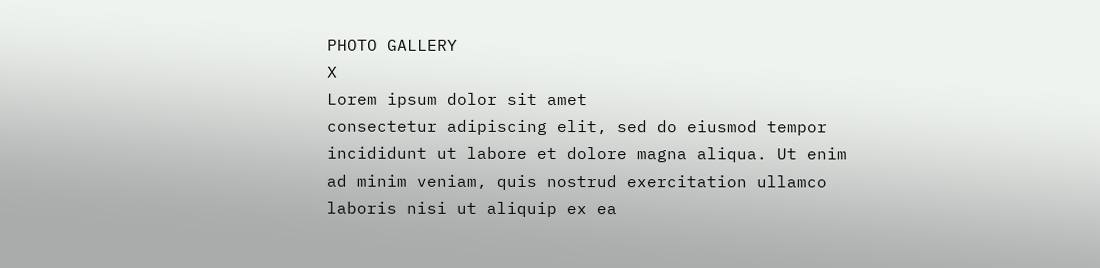PHOTO GALLERY
X
Lorem ipsum dolor sit amet
consectetur adipiscing elit, sed do eiusmod tempor incididunt ut labore et dolore magna aliqua. Ut enim ad minim veniam, quis nostrud exercitation ullamco laboris nisi ut aliquip ex ea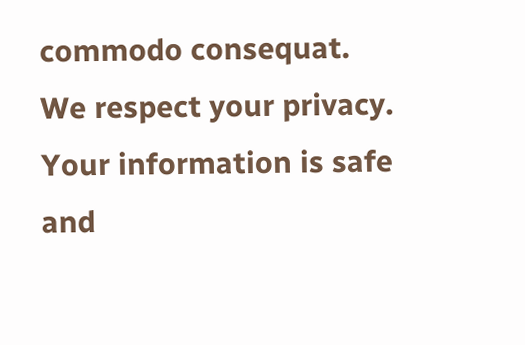commodo consequat.
We respect your privacy. Your information is safe and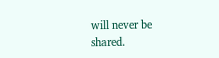will never be shared.